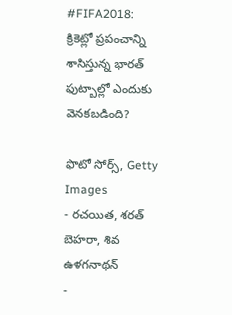#FIFA2018: క్రికెట్లో ప్రపంచాన్ని శాసిస్తున్న భారత్ ఫుట్బాల్లో ఎందుకు వెనకబడింది?

ఫొటో సోర్స్, Getty Images
- రచయిత, శరత్ బెహరా, శివ ఉళగనాథన్
-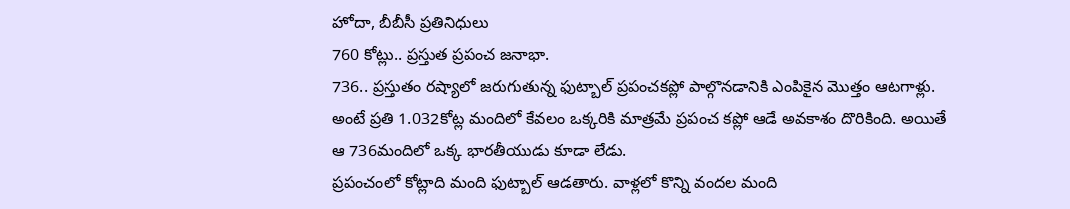హోదా, బీబీసీ ప్రతినిధులు
760 కోట్లు.. ప్రస్తుత ప్రపంచ జనాభా.
736.. ప్రస్తుతం రష్యాలో జరుగుతున్న ఫుట్బాల్ ప్రపంచకప్లో పాల్గొనడానికి ఎంపికైన మొత్తం ఆటగాళ్లు.
అంటే ప్రతి 1.032కోట్ల మందిలో కేవలం ఒక్కరికి మాత్రమే ప్రపంచ కప్లో ఆడే అవకాశం దొరికింది. అయితే ఆ 736మందిలో ఒక్క భారతీయుడు కూడా లేడు.
ప్రపంచంలో కోట్లాది మంది ఫుట్బాల్ ఆడతారు. వాళ్లలో కొన్ని వందల మంది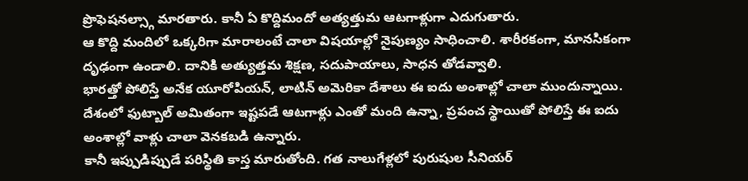ప్రొఫెషనల్స్గా మారతారు. కానీ ఏ కొద్దిమందో అత్యత్తుమ ఆటగాళ్లుగా ఎదుగుతారు.
ఆ కొద్ది మందిలో ఒక్కరిగా మారాలంటే చాలా విషయాల్లో నైపుణ్యం సాధించాలి. శారీరకంగా, మానసికంగా దృఢంగా ఉండాలి. దానికి అత్యుత్తమ శిక్షణ, సదుపాయాలు, సాధన తోడవ్వాలి.
భారత్తో పోలిస్తే అనేక యూరోపియన్, లాటిన్ అమెరికా దేశాలు ఈ ఐదు అంశాల్లో చాలా ముందున్నాయి. దేశంలో ఫుట్బాల్ అమితంగా ఇష్టపడే ఆటగాళ్లు ఎంతో మంది ఉన్నా, ప్రపంచ స్థాయితో పోలిస్తే ఈ ఐదు అంశాల్లో వాళ్లు చాలా వెనకబడి ఉన్నారు.
కానీ ఇప్పుడిప్పుడే పరిస్థితి కాస్త మారుతోంది. గత నాలుగేళ్లలో పురుషుల సీనియర్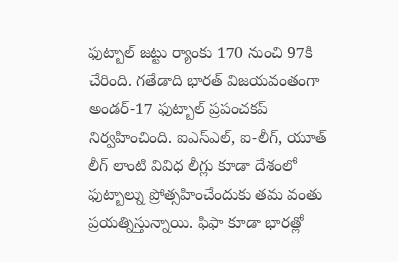ఫుట్బాల్ జట్టు ర్యాంకు 170 నుంచి 97కి చేరింది. గతేడాది భారత్ విజయవంతంగా అండర్-17 ఫుట్బాల్ ప్రపంచకప్ నిర్వహించింది. ఐఎస్ఎల్, ఐ-లీగ్, యూత్ లీగ్ లాంటి వివిధ లీగ్లు కూడా దేశంలో ఫుట్బాల్ను ప్రోత్సహించేందుకు తమ వంతు ప్రయత్నిస్తున్నాయి. ఫిఫా కూడా భారత్లో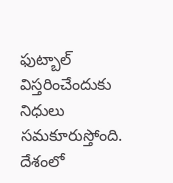ఫుట్బాల్ విస్తరించేందుకు నిధులు సమకూరుస్తోంది.
దేశంలో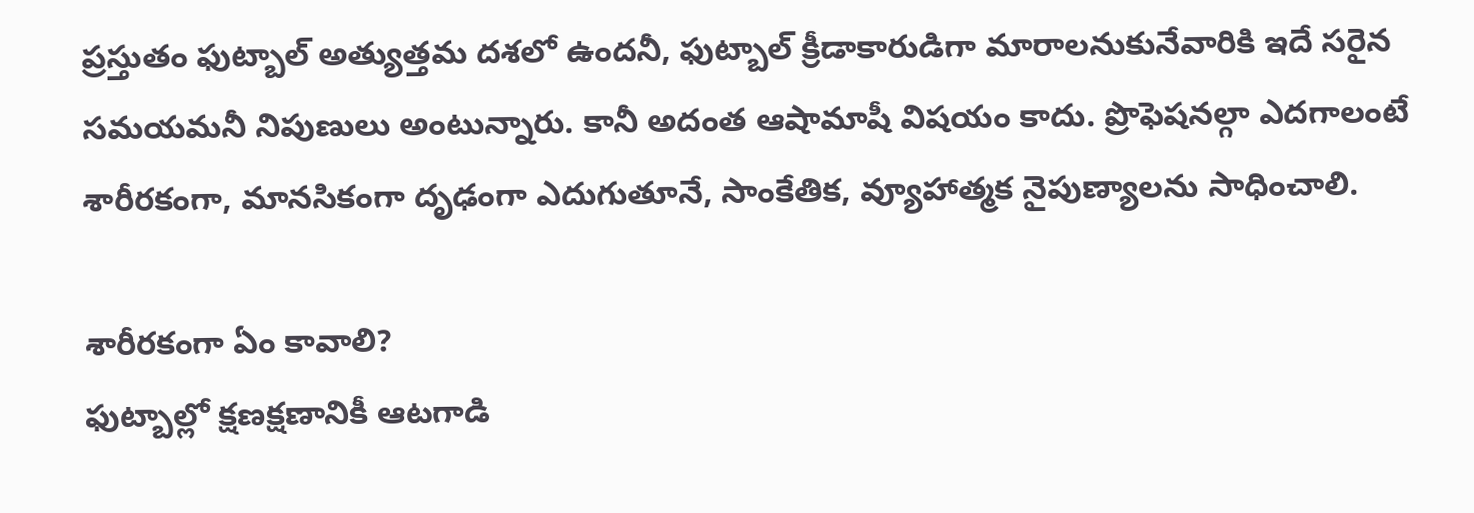ప్రస్తుతం ఫుట్బాల్ అత్యుత్తమ దశలో ఉందనీ, ఫుట్బాల్ క్రీడాకారుడిగా మారాలనుకునేవారికి ఇదే సరైన సమయమనీ నిపుణులు అంటున్నారు. కానీ అదంత ఆషామాషీ విషయం కాదు. ప్రొఫెషనల్గా ఎదగాలంటే శారీరకంగా, మానసికంగా దృఢంగా ఎదుగుతూనే, సాంకేతిక, వ్యూహాత్మక నైపుణ్యాలను సాధించాలి.

శారీరకంగా ఏం కావాలి?
ఫుట్బాల్లో క్షణక్షణానికీ ఆటగాడి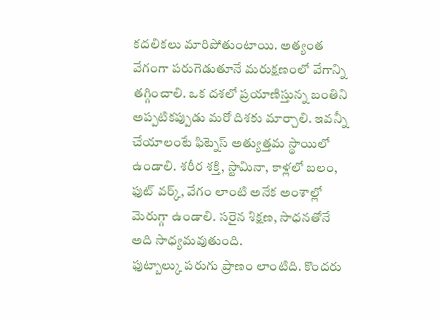కదలికలు మారిపోతుంటాయి. అత్యంత వేగంగా పరుగెడుతూనే మరుక్షణంలో వేగాన్ని తగ్గించాలి. ఒక దశలో ప్రయాణిస్తున్న బంతిని అప్పటికప్పుడు మరో దిశకు మార్చాలి. ఇవన్నీ చేయాలంటే ఫిట్నెస్ అత్యుత్తమ స్థాయిలో ఉండాలి. శరీర శక్తి, స్టామినా, కాళ్లలో బలం, ఫుట్ వర్క్, వేగం లాంటి అనేక అంశాల్లో మెరుగ్గా ఉండాలి. సరైన శిక్షణ, సాధనతోనే అది సాధ్యమవుతుంది.
ఫుట్బాల్కు పరుగు ప్రాణం లాంటిది. కొందరు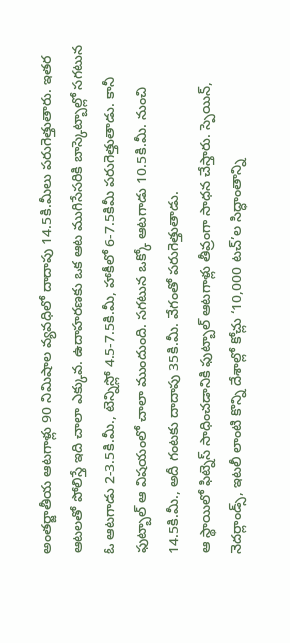అంతర్జాతీయ ఆటగాళ్లు 90 నిమిషాల వ్యవధిలో దాదాపు 14.5కి.మీలు పరుగెత్తుతారు. ఇతర ఆటలతో పోలిస్తే ఇది చాలా ఎక్కువ. ఉదాహరణకు ఒక ఆట ముగిసేసరికి బాస్కెట్బాల్లో సగటున ఓ ఆటగాడు 2-3.5కి.మీ., టెన్నిస్లో 4.5-7.5కి.మీ, హాకీలో 6-7.5కిమీ పరుగెత్తుతాడు. కానీ ఫుట్బాల్ ఆ విషయంలో చాలా ముందుంది. సగటున ఒక్కో ఆటగాడు 10.5కి.మీ. నుంచి 14.5కి.మీ., అదీ గంటకు దాదాపు 35కి.మీ. వేగంతో పరుగెత్తుతాడు.
ఆ స్థాయిలో ఫిట్నెస్ సాధించడానికి ఫుట్బాల్ ఆటగాళ్లు తీవ్రంగా సాధన చేస్తారు. స్పెయిన్, నెదర్లాండ్స్, ఇటలీ లాంటి కొన్ని దేశాల్లో కోచ్లు ‘10,000 టచ్’ల సిద్ధాంతాన్ని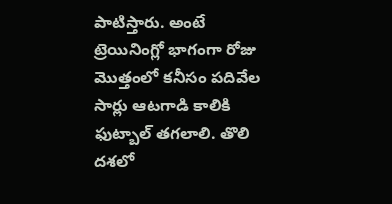పాటిస్తారు. అంటే ట్రెయినింగ్లో భాగంగా రోజు మొత్తంలో కనీసం పదివేల సార్లు ఆటగాడి కాలికి ఫుట్బాల్ తగలాలి. తొలి దశలో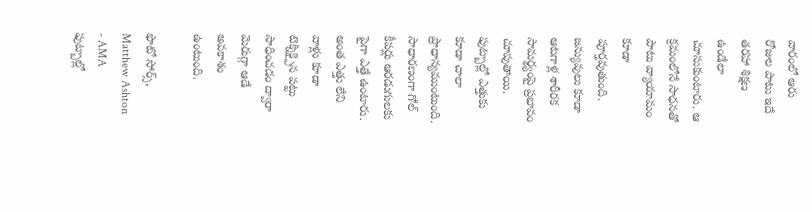వారంలో ఆరు రోజుల పాటు ఇదే తరహా శిక్షణ ఉండేలా చూసుకుంటారు. ఆ క్రమంలోనే సాధనతో పాటు వ్యాయామం కూడా పూర్తవుతుంది.
జన్యువులు కూడా ఆటగాళ్ల శారీరక సామర్థ్యంపై ప్రభావం చూపుతాయి. ఫుట్బాల్లో ఎత్తుకు కూడా చాలా ప్రాధాన్యముంటుంది. సాధారణంగా గోల్ కీపర్లు ఆరడుగులకు పైగా ఎత్తే ఉంటారు. అంత ఎత్తు లేని వాళ్లు కూడా టెక్నిక్పైన పట్టు సాధించడం ద్వారా మెరుగ్గా ఆడే అవకాశం ఉంటుంది.

ఫొటో సోర్స్, Matthew Ashton - AMA
ఫుట్బాల్లో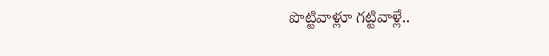పొట్టివాళ్లూ గట్టివాళ్లే..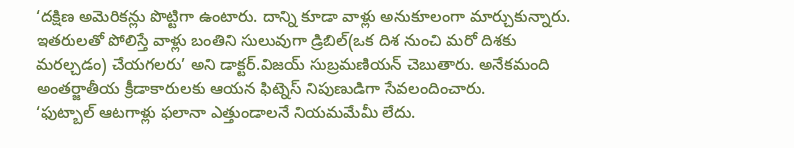‘దక్షిణ అమెరికన్లు పొట్టిగా ఉంటారు. దాన్ని కూడా వాళ్లు అనుకూలంగా మార్చుకున్నారు. ఇతరులతో పోలిస్తే వాళ్లు బంతిని సులువుగా డ్రిబిల్(ఒక దిశ నుంచి మరో దిశకు మరల్చడం) చేయగలరు’ అని డాక్టర్.విజయ్ సుబ్రమణియన్ చెబుతారు. అనేకమంది అంతర్జాతీయ క్రీడాకారులకు ఆయన ఫిట్నెస్ నిపుణుడిగా సేవలందించారు.
‘ఫుట్బాల్ ఆటగాళ్లు ఫలానా ఎత్తుండాలనే నియమమేమీ లేదు.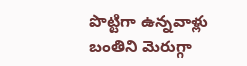పొట్టిగా ఉన్నవాళ్లు బంతిని మెరుగ్గా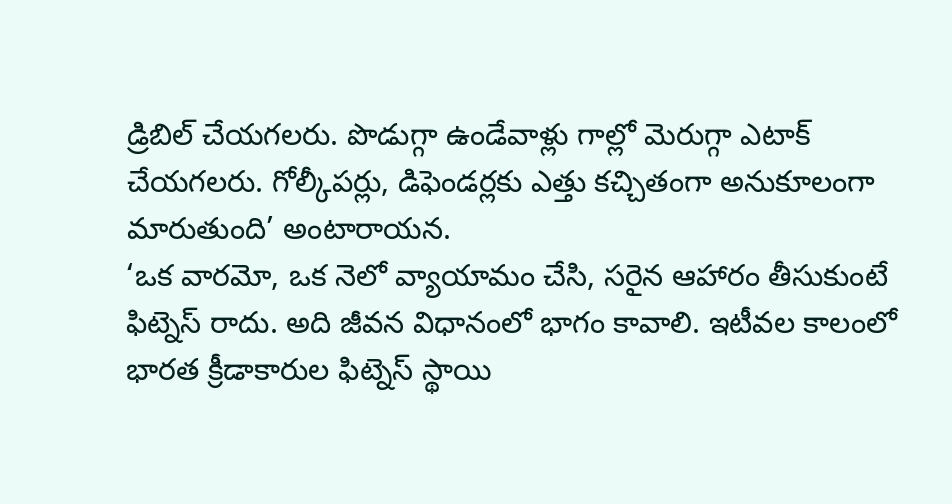డ్రిబిల్ చేయగలరు. పొడుగ్గా ఉండేవాళ్లు గాల్లో మెరుగ్గా ఎటాక్ చేయగలరు. గోల్కీపర్లు, డిఫెండర్లకు ఎత్తు కచ్చితంగా అనుకూలంగా మారుతుంది’ అంటారాయన.
‘ఒక వారమో, ఒక నెలో వ్యాయామం చేసి, సరైన ఆహారం తీసుకుంటే ఫిట్నెస్ రాదు. అది జీవన విధానంలో భాగం కావాలి. ఇటీవల కాలంలో భారత క్రీడాకారుల ఫిట్నెస్ స్థాయి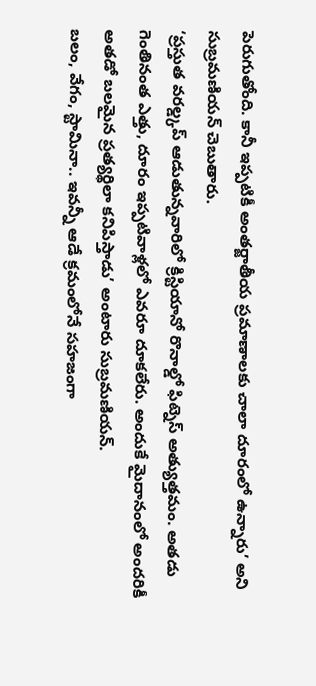పెరుగుతోంది. కానీ ఇప్పటికీ అంతర్జాతీయ ప్రమాణాలకు చాలా దూరంలో ఉన్నారు’ అని సుబ్రమణియన్ చెబుతారు.
‘ప్రస్తుత వరల్డ్కప్ ఆడుతున్నవారిలో క్రిస్టియానో రొనాల్డో ఫిట్నెస్ అత్యుత్తమం. అతడు గెంతినంత ఎత్తు, దూరం ఇప్పటివాళ్లలో ఎవరూ దూకలేరు. అందుకే మైదానంలో అందరికీ అతడో బలమైన ప్రత్యర్థిలా కనిపిస్తాడు’ అంటారు సుబ్రమణియన్.
బలం, వేగం, స్టామినా.. ఇవన్నీ ఆడే క్రమంలోనే సహజంగా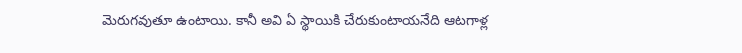మెరుగవుతూ ఉంటాయి. కానీ అవి ఏ స్థాయికి చేరుకుంటాయనేది ఆటగాళ్ల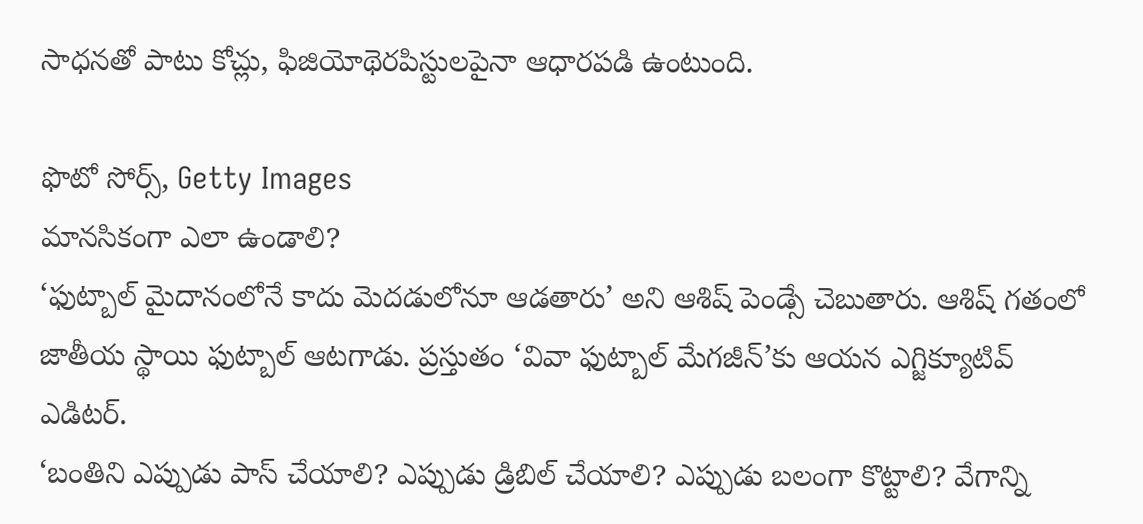సాధనతో పాటు కోచ్లు, ఫిజియోథెరపిస్టులపైనా ఆధారపడి ఉంటుంది.

ఫొటో సోర్స్, Getty Images
మానసికంగా ఎలా ఉండాలి?
‘ఫుట్బాల్ మైదానంలోనే కాదు మెదడులోనూ ఆడతారు’ అని ఆశిష్ పెండ్సే చెబుతారు. ఆశిష్ గతంలో జాతీయ స్థాయి ఫుట్బాల్ ఆటగాడు. ప్రస్తుతం ‘వివా ఫుట్బాల్ మేగజీన్’కు ఆయన ఎగ్జిక్యూటివ్ ఎడిటర్.
‘బంతిని ఎప్పుడు పాస్ చేయాలి? ఎప్పుడు డ్రిబిల్ చేయాలి? ఎప్పుడు బలంగా కొట్టాలి? వేగాన్ని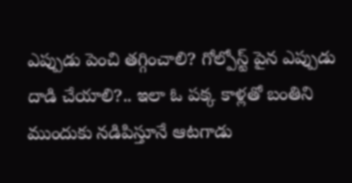ఎప్పుడు పెంచి తగ్గించాలి? గోల్పోస్ట్ పైన ఎప్పుడు దాడి చేయాలి?.. ఇలా ఓ పక్క కాళ్లతో బంతిని ముందుకు నడిపిస్తూనే ఆటగాడు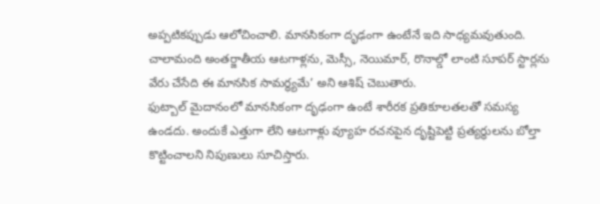అప్పటికప్పుడు ఆలోచించాలి. మానసికంగా దృఢంగా ఉంటేనే ఇది సాధ్యమవుతుంది. చాలామంది అంతర్జాతీయ ఆటగాళ్లను, మెస్సీ, నెయిమార్, రొనాల్డో లాంటి సూపర్ స్టార్లను వేరు చేసేది ఈ మానసిక సామర్థ్యమే’ అని ఆశిష్ చెబుతారు.
ఫుట్బాల్ మైదానంలో మానసికంగా దృఢంగా ఉంటే శారీరక ప్రతికూలతలతో సమస్య ఉండదు. అందుకే ఎత్తుగా లేని ఆటగాళ్లు వ్యూహ రచనపైన దృష్టిపెట్టి ప్రత్యర్థులను బోల్తా కొట్టించాలని నిపుణులు సూచిస్తారు.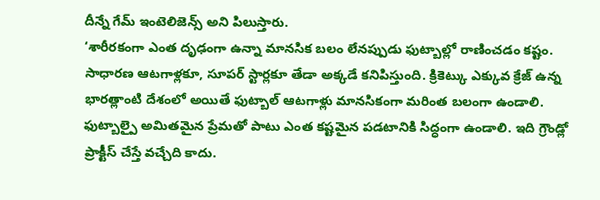దీన్నే గేమ్ ఇంటెలిజెన్స్ అని పిలుస్తారు.
‘శారీరకంగా ఎంత దృఢంగా ఉన్నా మానసిక బలం లేనప్పుడు ఫుట్బాల్లో రాణించడం కష్టం. సాధారణ ఆటగాళ్లకూ, సూపర్ స్టార్లకూ తేడా అక్కడే కనిపిస్తుంది. క్రికెట్కు ఎక్కువ క్రేజ్ ఉన్న భారత్లాంటి దేశంలో అయితే ఫుట్బాల్ ఆటగాళ్లు మానసికంగా మరింత బలంగా ఉండాలి. ఫుట్బాల్పై అమితమైన ప్రేమతో పాటు ఎంత కష్టమైన పడటానికి సిద్ధంగా ఉండాలి. ఇది గ్రౌండ్లో ప్రాక్టీస్ చేస్తే వచ్చేది కాదు.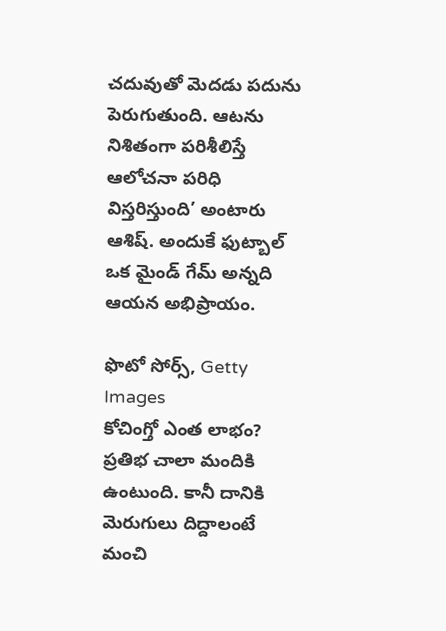చదువుతో మెదడు పదును పెరుగుతుంది. ఆటను నిశితంగా పరిశీలిస్తే ఆలోచనా పరిధి విస్తరిస్తుంది’ అంటారు ఆశిష్. అందుకే ఫుట్బాల్ ఒక మైండ్ గేమ్ అన్నది ఆయన అభిప్రాయం.

ఫొటో సోర్స్, Getty Images
కోచింగ్తో ఎంత లాభం?
ప్రతిభ చాలా మందికి ఉంటుంది. కానీ దానికి మెరుగులు దిద్దాలంటే మంచి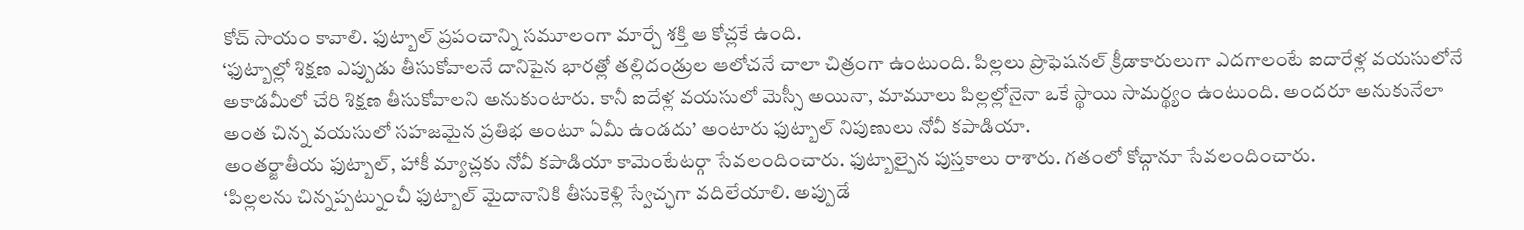కోచ్ సాయం కావాలి. ఫుట్బాల్ ప్రపంచాన్ని సమూలంగా మార్చే శక్తి ఆ కోచ్లకే ఉంది.
‘ఫుట్బాల్లో శిక్షణ ఎప్పుడు తీసుకోవాలనే దానిపైన భారత్లో తల్లిదండ్రుల ఆలోచనే చాలా చిత్రంగా ఉంటుంది. పిల్లలు ప్రొఫెషనల్ క్రీడాకారులుగా ఎదగాలంటే ఐదారేళ్ల వయసులోనే అకాడమీలో చేరి శిక్షణ తీసుకోవాలని అనుకుంటారు. కానీ ఐదేళ్ల వయసులో మెస్సీ అయినా, మామూలు పిల్లల్లోనైనా ఒకే స్థాయి సామర్థ్యం ఉంటుంది. అందరూ అనుకునేలా అంత చిన్న వయసులో సహజమైన ప్రతిభ అంటూ ఏమీ ఉండదు’ అంటారు ఫుట్బాల్ నిపుణులు నోవీ కపాడియా.
అంతర్జాతీయ ఫుట్బాల్, హాకీ మ్యాచ్లకు నోవీ కపాడియా కామెంటేటర్గా సేవలందించారు. ఫుట్బాల్పైన పుస్తకాలు రాశారు. గతంలో కోచ్గానూ సేవలందించారు.
‘పిల్లలను చిన్నప్పట్నుంచీ ఫుట్బాల్ మైదానానికి తీసుకెళ్లి స్వేచ్ఛగా వదిలేయాలి. అప్పుడే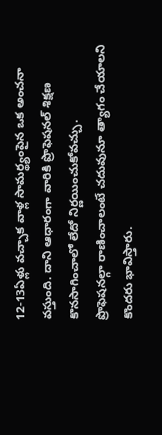12-13ఏళ్లు వచ్చాక వాళ్ల సామర్థ్యంపైన ఒక అంచనా వస్తుంది. దాని ఆధారంగా వారికి ప్రొఫెషనల్ శిక్షణ కొనసాగించాలో లేదో నిర్ణయించుకోవచ్చు.
ప్రొఫెషనల్గా రాణించాలంటే చదువునూ త్యాగం చేయాలని కొందరు భావిస్తారు.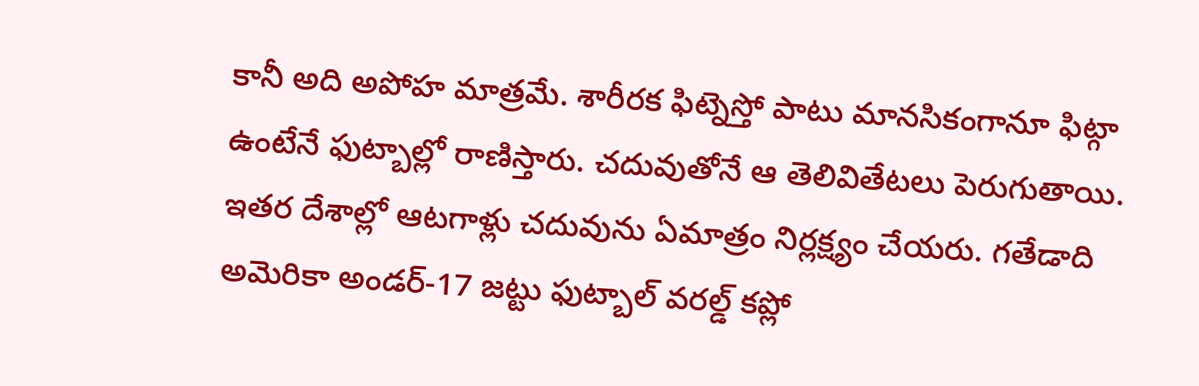కానీ అది అపోహ మాత్రమే. శారీరక ఫిట్నెస్తో పాటు మానసికంగానూ ఫిట్గా ఉంటేనే ఫుట్బాల్లో రాణిస్తారు. చదువుతోనే ఆ తెలివితేటలు పెరుగుతాయి. ఇతర దేశాల్లో ఆటగాళ్లు చదువును ఏమాత్రం నిర్లక్ష్యం చేయరు. గతేడాది అమెరికా అండర్-17 జట్టు ఫుట్బాల్ వరల్డ్ కప్లో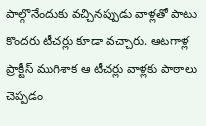పాల్గొనేందుకు వచ్చినప్పుడు వాళ్లతో పాటు కొందరు టీచర్లు కూడా వచ్చారు. ఆటగాళ్ల ప్రాక్టీస్ ముగిశాక ఆ టీచర్లు వాళ్లకు పాఠాలు చెప్పడం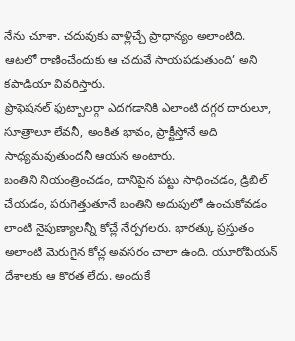నేను చూశా. చదువుకు వాళ్లిచ్చే ప్రాధాన్యం అలాంటిది. ఆటలో రాణించేందుకు ఆ చదువే సాయపడుతుంది’ అని కపాడియా వివరిస్తారు.
ప్రొఫెషనల్ ఫుట్బాలర్గా ఎదగడానికి ఎలాంటి దగ్గర దారులూ, సూత్రాలూ లేవనీ, అంకిత భావం, ప్రాక్టీస్తోనే అది సాధ్యమవుతుందనీ ఆయన అంటారు.
బంతిని నియంత్రించడం, దానిపైన పట్టు సాధించడం, డ్రిబిల్ చేయడం, పరుగెత్తుతూనే బంతిని అదుపులో ఉంచుకోవడం లాంటి నైపుణ్యాలన్నీ కోచ్లే నేర్పగలరు. భారత్కు ప్రస్తుతం అలాంటి మెరుగైన కోచ్ల అవసరం చాలా ఉంది. యూరోపియన్ దేశాలకు ఆ కొరత లేదు. అందుకే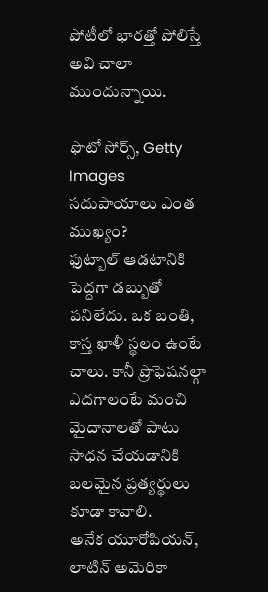పోటీలో భారత్తో పోలిస్తే అవి చాలా ముందున్నాయి.

ఫొటో సోర్స్, Getty Images
సదుపాయాలు ఎంత ముఖ్యం?
ఫుట్బాల్ ఆడటానికి పెద్దగా డబ్బుతో పనిలేదు. ఒక బంతి, కాస్త ఖాళీ స్థలం ఉంటే చాలు. కానీ ప్రొఫెషనల్గా ఎదగాలంటే మంచి మైదానాలతో పాటు సాధన చేయడానికి బలమైన ప్రత్యర్థులు కూడా కావాలి.
అనేక యూరోపియన్, లాటిన్ అమెరికా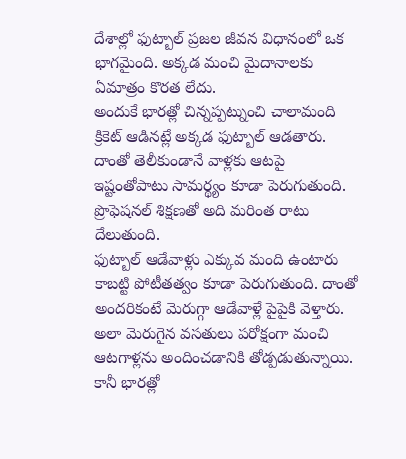దేశాల్లో ఫుట్బాల్ ప్రజల జీవన విధానంలో ఒక భాగమైంది. అక్కడ మంచి మైదానాలకు ఏమాత్రం కొరత లేదు.
అందుకే భారత్లో చిన్నప్పట్నుంచి చాలామంది క్రికెట్ ఆడినట్లే అక్కడ ఫుట్బాల్ ఆడతారు. దాంతో తెలీకుండానే వాళ్లకు ఆటపై ఇష్టంతోపాటు సామర్థ్యం కూడా పెరుగుతుంది. ప్రొఫెషనల్ శిక్షణతో అది మరింత రాటు దేలుతుంది.
ఫుట్బాల్ ఆడేవాళ్లు ఎక్కువ మంది ఉంటారు కాబట్టి పోటీతత్వం కూడా పెరుగుతుంది. దాంతో అందరికంటే మెరుగ్గా ఆడేవాళ్లే పైపైకి వెళ్తారు. అలా మెరుగైన వసతులు పరోక్షంగా మంచి ఆటగాళ్లను అందించడానికి తోడ్పడుతున్నాయి. కానీ భారత్లో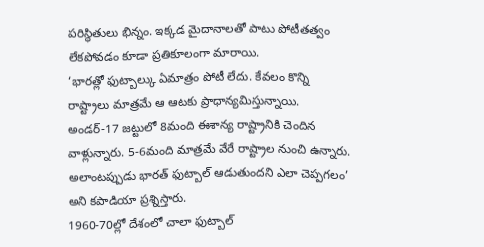పరిస్థితులు భిన్నం. ఇక్కడ మైదానాలతో పాటు పోటీతత్వం లేకపోవడం కూడా ప్రతికూలంగా మారాయి.
‘భారత్లో ఫుట్బాల్కు ఏమాత్రం పోటీ లేదు. కేవలం కొన్ని రాష్ట్రాలు మాత్రమే ఆ ఆటకు ప్రాధాన్యమిస్తున్నాయి. అండర్-17 జట్టులో 8మంది ఈశాన్య రాష్ట్రానికి చెందిన వాళ్లున్నారు. 5-6మంది మాత్రమే వేరే రాష్ట్రాల నుంచి ఉన్నారు. అలాంటప్పుడు భారత్ ఫుట్బాల్ ఆడుతుందని ఎలా చెప్పగలం’ అని కపాడియా ప్రశ్నిస్తారు.
1960-70ల్లో దేశంలో చాలా ఫుట్బాల్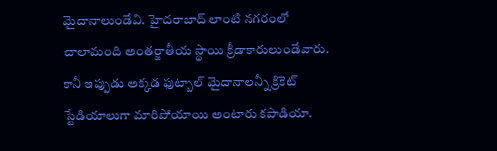మైదానాలుండేవి. హైదరాబాద్ లాంటి నగరంలో చాలామంది అంతర్జాతీయ స్థాయి క్రీడాకారులుండేవారు. కానీ ఇప్పుడు అక్కడ ఫుట్బాల్ మైదానాలన్నీ క్రికెట్ స్టేడియాలుగా మారిపోయాయి అంటారు కపాడియా.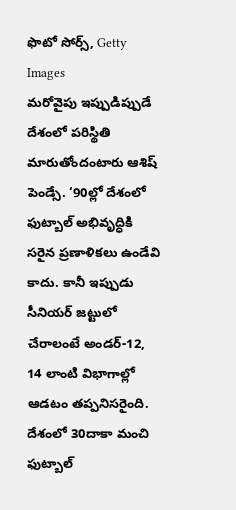ఫొటో సోర్స్, Getty Images
మరోవైపు ఇప్పుడిప్పుడే దేశంలో పరిస్థితి మారుతోందంటారు ఆశిష్ పెండ్సే. ‘90ల్లో దేశంలో ఫుట్బాల్ అభివృద్ధికి సరైన ప్రణాళికలు ఉండేవి కాదు. కానీ ఇప్పుడు సీనియర్ జట్టులో చేరాలంటే అండర్-12, 14 లాంటి విభాగాల్లో ఆడటం తప్పనిసరైంది. దేశంలో 30దాకా మంచి ఫుట్బాల్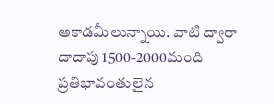అకాడమీలున్నాయి. వాటి ద్వారా దాదాపు 1500-2000మంది ప్రతిభావంతులైన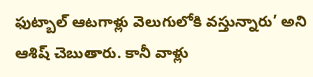ఫుట్బాల్ ఆటగాళ్లు వెలుగులోకి వస్తున్నారు’ అని ఆశిష్ చెబుతారు. కానీ వాళ్లు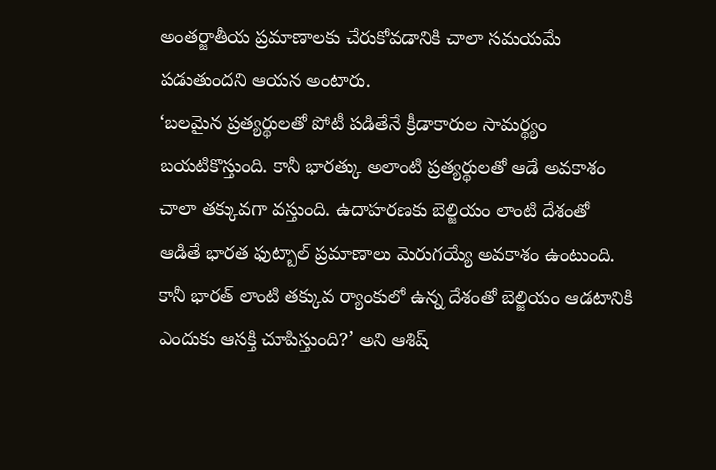అంతర్జాతీయ ప్రమాణాలకు చేరుకోవడానికి చాలా సమయమే పడుతుందని ఆయన అంటారు.
‘బలమైన ప్రత్యర్థులతో పోటీ పడితేనే క్రీడాకారుల సామర్థ్యం బయటికొస్తుంది. కానీ భారత్కు అలాంటి ప్రత్యర్థులతో ఆడే అవకాశం చాలా తక్కువగా వస్తుంది. ఉదాహరణకు బెల్జియం లాంటి దేశంతో ఆడితే భారత ఫుట్బాల్ ప్రమాణాలు మెరుగయ్యే అవకాశం ఉంటుంది. కానీ భారత్ లాంటి తక్కువ ర్యాంకులో ఉన్న దేశంతో బెల్జియం ఆడటానికి ఎందుకు ఆసక్తి చూపిస్తుంది?’ అని ఆశిష్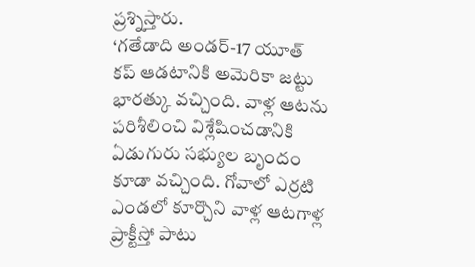ప్రశ్నిస్తారు.
‘గతేడాది అండర్-17 యూత్ కప్ ఆడటానికి అమెరికా జట్టు భారత్కు వచ్చింది. వాళ్ల ఆటను పరిశీలించి విశ్లేషించడానికి ఏడుగురు సభ్యుల బృందం కూడా వచ్చింది. గోవాలో ఎర్రటి ఎండలో కూర్చొని వాళ్ల ఆటగాళ్ల ప్రాక్టీస్తో పాటు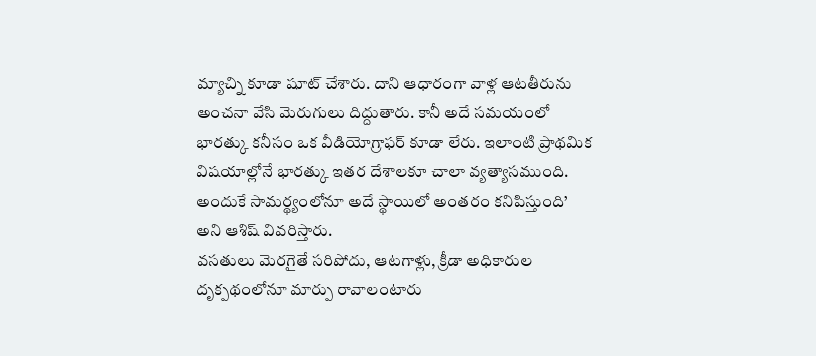మ్యాచ్ని కూడా షూట్ చేశారు. దాని ఆధారంగా వాళ్ల ఆటతీరును అంచనా వేసి మెరుగులు దిద్దుతారు. కానీ అదే సమయంలో భారత్కు కనీసం ఒక వీడియోగ్రాఫర్ కూడా లేరు. ఇలాంటి ప్రాథమిక విషయాల్లోనే భారత్కు ఇతర దేశాలకూ చాలా వ్యత్యాసముంది. అందుకే సామర్థ్యంలోనూ అదే స్థాయిలో అంతరం కనిపిస్తుంది’ అని ఆశిష్ వివరిస్తారు.
వసతులు మెరగైతే సరిపోదు, ఆటగాళ్లు, క్రీడా అధికారుల దృక్పథంలోనూ మార్పు రావాలంటారు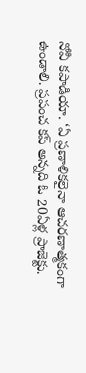నోవీ కపాడియా. ‘ఏ ప్రణాళికలైనా ఆచరణాత్మకంగా ఉండాలి. ప్రపంచ కప్ అన్నది ఓ 20ఏళ్ల ప్రాజెక్టు.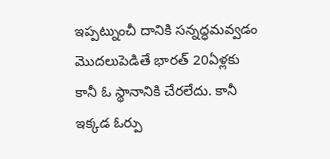ఇప్పట్నుంచీ దానికి సన్నద్ధమవ్వడం మొదలుపెడితే భారత్ 20ఏళ్లకు కానీ ఓ స్థానానికి చేరలేదు. కానీ ఇక్కడ ఓర్పు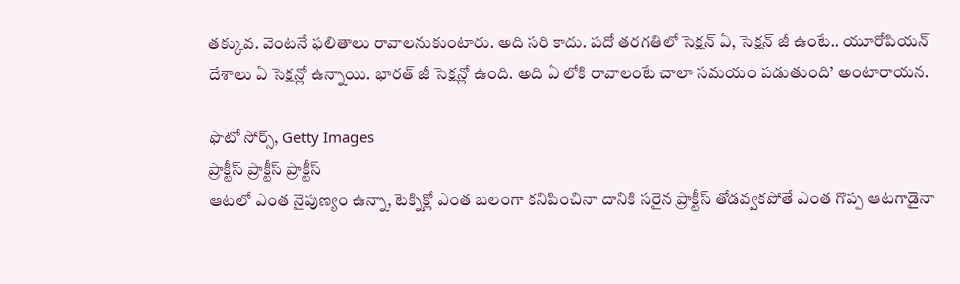తక్కువ. వెంటనే ఫలితాలు రావాలనుకుంటారు. అది సరి కాదు. పదో తరగతిలో సెక్షన్ ఏ, సెక్షన్ జీ ఉంటే.. యూరోపియన్ దేశాలు ఏ సెక్షన్లో ఉన్నాయి. భారత్ జీ సెక్షన్లో ఉంది. అది ఏ లోకి రావాలంటే చాలా సమయం పడుతుంది’ అంటారాయన.

ఫొటో సోర్స్, Getty Images
ప్రాక్టీస్ ప్రాక్టీస్ ప్రాక్టీస్
ఆటలో ఎంత నైపుణ్యం ఉన్నా, టెక్నిక్లో ఎంత బలంగా కనిపించినా దానికి సరైన ప్రాక్టీస్ తోడవ్వకపోతే ఎంత గొప్ప ఆటగాడైనా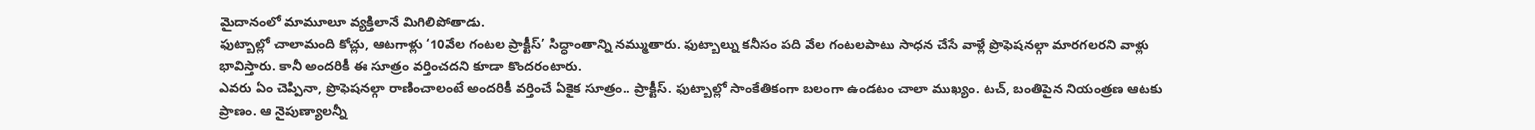మైదానంలో మామూలూ వ్యక్తిలానే మిగిలిపోతాడు.
ఫుట్బాల్లో చాలామంది కోచ్లు, ఆటగాళ్లు ‘10వేల గంటల ప్రాక్టీస్’ సిద్ధాంతాన్ని నమ్ముతారు. ఫుట్బాల్ను కనీసం పది వేల గంటలపాటు సాధన చేసే వాళ్లే ప్రొఫెషనల్గా మారగలరని వాళ్లు భావిస్తారు. కానీ అందరికీ ఈ సూత్రం వర్తించదని కూడా కొందరంటారు.
ఎవరు ఏం చెప్పినా, ప్రొఫెషనల్గా రాణించాలంటే అందరికీ వర్తించే ఏకైక సూత్రం.. ప్రాక్టీస్. ఫుట్బాల్లో సాంకేతికంగా బలంగా ఉండటం చాలా ముఖ్యం. టచ్, బంతిపైన నియంత్రణ ఆటకు ప్రాణం. ఆ నైపుణ్యాలన్నీ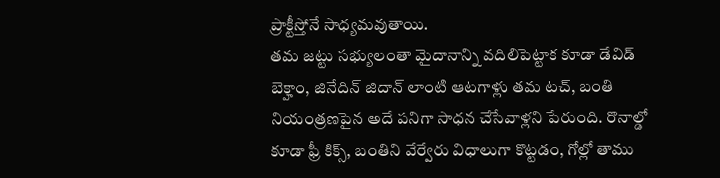ప్రాక్టీస్తోనే సాధ్యమవుతాయి.
తమ జట్టు సభ్యులంతా మైదానాన్ని వదిలిపెట్టాక కూడా డేవిడ్ బెక్హాం, జినేదిన్ జిదాన్ లాంటి ఆటగాళ్లు తమ టచ్, బంతి నియంత్రణపైన అదే పనిగా సాధన చేసేవాళ్లని పేరుంది. రొనాల్డో కూడా ఫ్రీ కిక్స్, బంతిని వేర్వేరు విధాలుగా కొట్టడం, గోల్లో తాము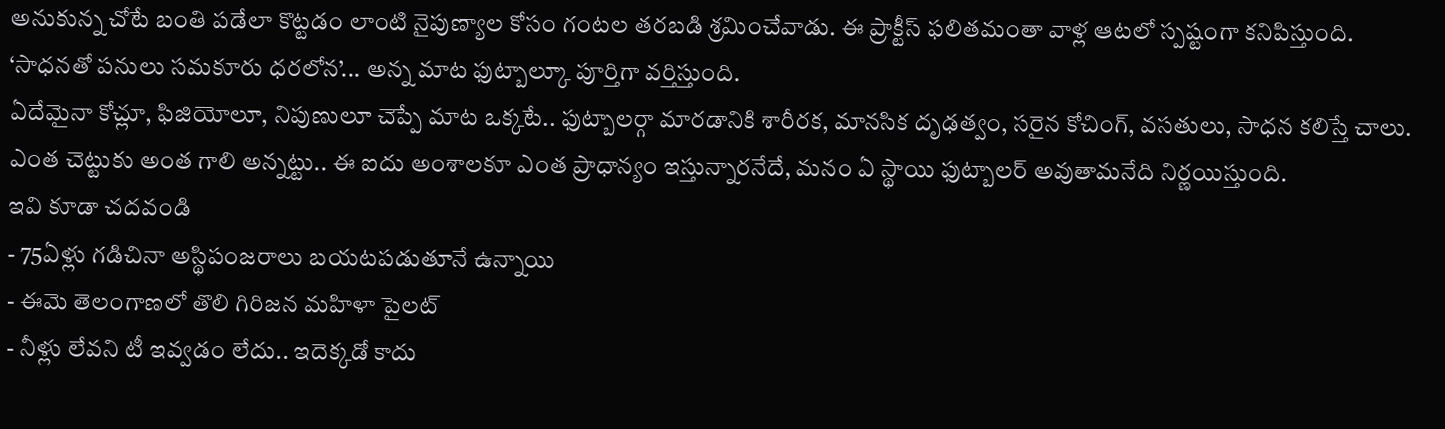అనుకున్న చోటే బంతి పడేలా కొట్టడం లాంటి నైపుణ్యాల కోసం గంటల తరబడి శ్రమించేవాడు. ఈ ప్రాక్టీస్ ఫలితమంతా వాళ్ల ఆటలో స్పష్టంగా కనిపిస్తుంది.
‘సాధనతో పనులు సమకూరు ధరలోన’... అన్న మాట ఫుట్బాల్కూ పూర్తిగా వర్తిస్తుంది.
ఏదేమైనా కోచ్లూ, ఫిజియోలూ, నిపుణులూ చెప్పే మాట ఒక్కటే.. ఫుట్బాలర్గా మారడానికి శారీరక, మానసిక దృఢత్వం, సరైన కోచింగ్, వసతులు, సాధన కలిస్తే చాలు. ఎంత చెట్టుకు అంత గాలి అన్నట్టు.. ఈ ఐదు అంశాలకూ ఎంత ప్రాధాన్యం ఇస్తున్నారనేదే, మనం ఏ స్థాయి ఫుట్బాలర్ అవుతామనేది నిర్ణయిస్తుంది.
ఇవి కూడా చదవండి
- 75ఏళ్లు గడిచినా అస్థిపంజరాలు బయటపడుతూనే ఉన్నాయి
- ఈమె తెలంగాణలో తొలి గిరిజన మహిళా పైలట్
- నీళ్లు లేవని టీ ఇవ్వడం లేదు.. ఇదెక్కడో కాదు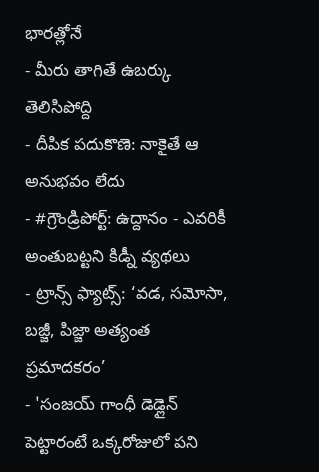భారత్లోనే
- మీరు తాగితే ఉబర్కు తెలిసిపోద్ది
- దీపిక పదుకొణె: నాకైతే ఆ అనుభవం లేదు
- #గ్రౌండ్రిపోర్ట్: ఉద్దానం - ఎవరికీ అంతుబట్టని కిడ్నీ వ్యథలు
- ట్రాన్స్ ఫ్యాట్స్: ‘వడ, సమోసా, బజ్జీ, పిజ్జా అత్యంత ప్రమాదకరం’
- 'సంజయ్ గాంధీ డెడ్లైన్ పెట్టారంటే ఒక్కరోజులో పని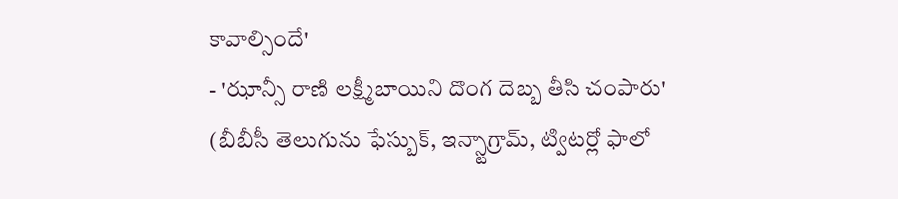కావాల్సిందే'
- 'ఝాన్సీ రాణి లక్ష్మీబాయిని దొంగ దెబ్బ తీసి చంపారు'
(బీబీసీ తెలుగును ఫేస్బుక్, ఇన్స్టాగ్రామ్, ట్విటర్లో ఫాలో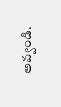అవ్వండి.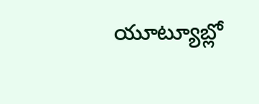యూట్యూబ్లో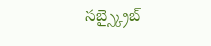సబ్స్క్రైబ్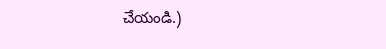చేయండి.)